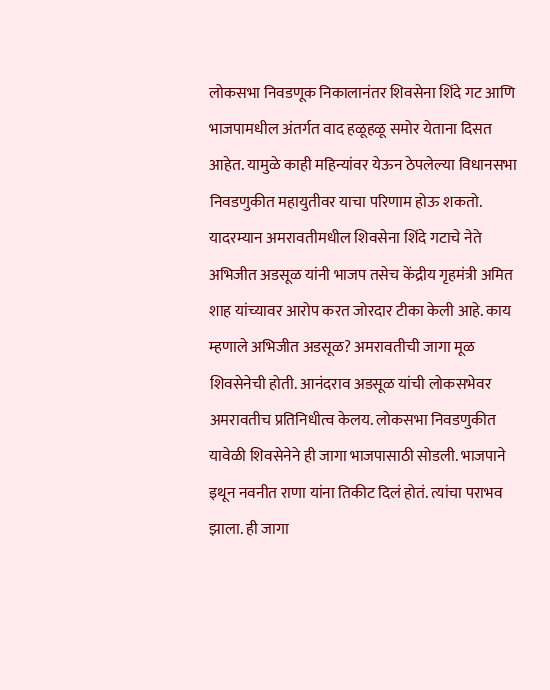लोकसभा निवडणूक निकालानंतर शिवसेना शिंदे गट आणि भाजपामधील अंतर्गत वाद हळूहळू समोर येताना दिसत आहेत. यामुळे काही महिन्यांवर येऊन ठेपलेल्या विधानसभा निवडणुकीत महायुतीवर याचा परिणाम होऊ शकतो. यादरम्यान अमरावतीमधील शिवसेना शिंदे गटाचे नेते अभिजीत अडसूळ यांनी भाजप तसेच केंद्रीय गृहमंत्री अमित शाह यांच्यावर आरोप करत जोरदार टीका केली आहे. काय म्हणाले अभिजीत अडसूळ? अमरावतीची जागा मूळ शिवसेनेची होती. आनंदराव अडसूळ यांची लोकसभेवर अमरावतीच प्रतिनिधीत्व केलय. लोकसभा निवडणुकीत यावेळी शिवसेनेने ही जागा भाजपासाठी सोडली. भाजपाने इथून नवनीत राणा यांना तिकीट दिलं होतं. त्यांचा पराभव झाला. ही जागा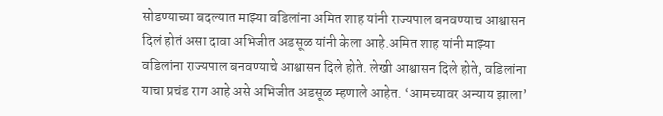सोडण्याच्या बदल्यात माझ्या वडिलांना अमित शाह यांनी राज्यपाल बनवण्याच आश्वासन दिलं होतं असा दावा अभिजीत अडसूळ यांनी केला आहे.अमित शाह यांनी माझ्या वडिलांना राज्यपाल बनवण्याचे आश्वासन दिले होते. लेखी आश्वासन दिले होते, वडिलांना याचा प्रचंड राग आहे असे अभिजीत अडसूळ म्हणाले आहेत. ‘आमच्यावर अन्याय झाला’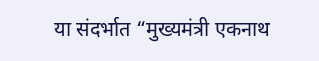या संदर्भात “मुख्यमंत्री एकनाथ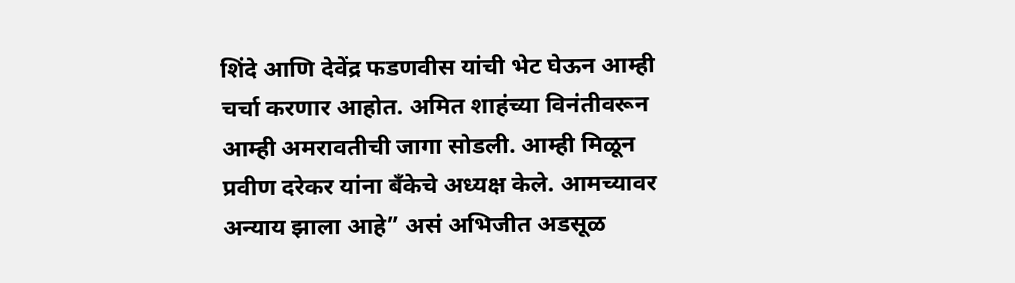शिंदे आणि देवेंद्र फडणवीस यांची भेट घेऊन आम्ही चर्चा करणार आहोत. अमित शाहंच्या विनंतीवरून आम्ही अमरावतीची जागा सोडली. आम्ही मिळून प्रवीण दरेकर यांना बँकेचे अध्यक्ष केले. आमच्यावर अन्याय झाला आहे” असं अभिजीत अडसूळ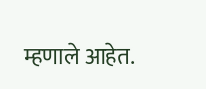म्हणाले आहेत.